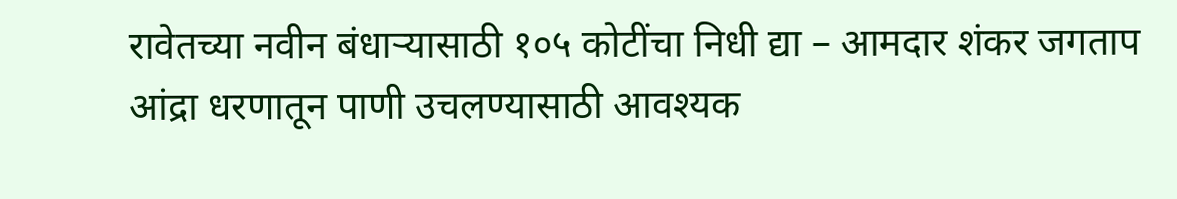रावेतच्या नवीन बंधाऱ्यासाठी १०५ कोटींचा निधी द्या – आमदार शंकर जगताप
आंद्रा धरणातून पाणी उचलण्यासाठी आवश्यक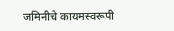जमिनीचे कायमस्वरूपी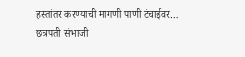हस्तांतर करण्याची मागणी पाणी टंचाईवर…
छत्रपती संभाजी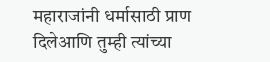महाराजांनी धर्मासाठी प्राण दिलेआणि तुम्ही त्यांच्या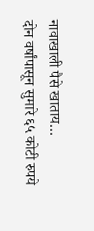नावाखाली पैसे खाताय…
दोन वर्षांपासून सुमारे ६५ कोटी रुपये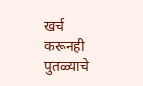खर्च करूनही पुतळ्याचे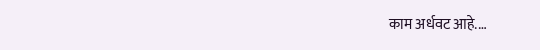काम अर्धवट आहे.…